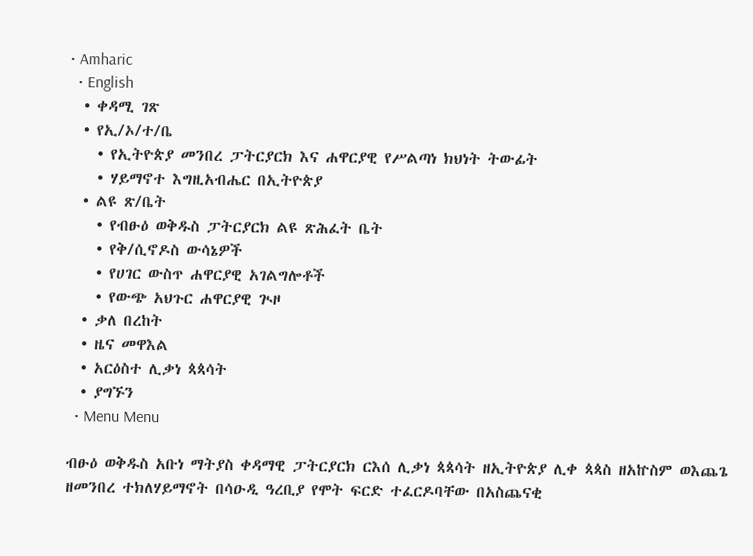• Amharic
  • English
  • ቀዳሚ ገጽ
  • የኢ/ኦ/ተ/ቤ
    • የኢትዮጵያ መንበረ ፓትርያርክ እና ሐዋርያዊ የሥልጣነ ክህነት ትውፊት
    • ሃይማኖተ እግዚአብሔር በኢትዮጵያ
  • ልዩ ጽ/ቤት
    • የብፁዕ ወቅዱስ ፓትርያርክ ልዩ ጽሕፈት ቤት
    • የቅ/ሲኖዶስ ውሳኔዎች
    • የሀገር ውስጥ ሐዋርያዊ አገልግሎቶች
    • የውጭ አህጉር ሐዋርያዊ ጒዞ
  • ቃለ በረከት
  • ዜና መዋእል
  • አርዕስተ ሊቃነ ጳጳሳት
  • ያግኙን
  • Menu Menu

ብፁዕ ወቅዱስ አቡነ ማትያስ ቀዳማዊ ፓትርያርክ ርእሰ ሊቃነ ጳጳሳት ዘኢትዮጵያ ሊቀ ጳጳስ ዘአኵስም ወእጨጌ ዘመንበረ ተክለሃይማኖት በሳዑዲ ዓረቢያ የሞት ፍርድ ተፈርዶባቸው በአስጨናቂ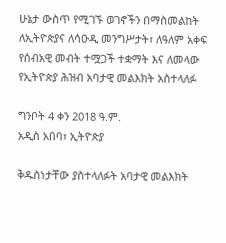ሁኔታ ውስጥ የሚገኙ ወገኖችን በማስመልከት ለኢትዮጵያና ለሳዑዲ መንግሥታት፣ ለዓለም አቀፍ የሰብአዊ መብት ተሟጋች ተቋማት እና ለመላው የኢትዮጵያ ሕዝብ አባታዊ መልእክት አስተላለፉ

ግንቦት 4 ቀን 2018 ዓ.ም.
አዲስ አበባ፣ ኢትዮጵያ

ቅዱስነታቸው ያስተላለፉት አባታዊ መልእክት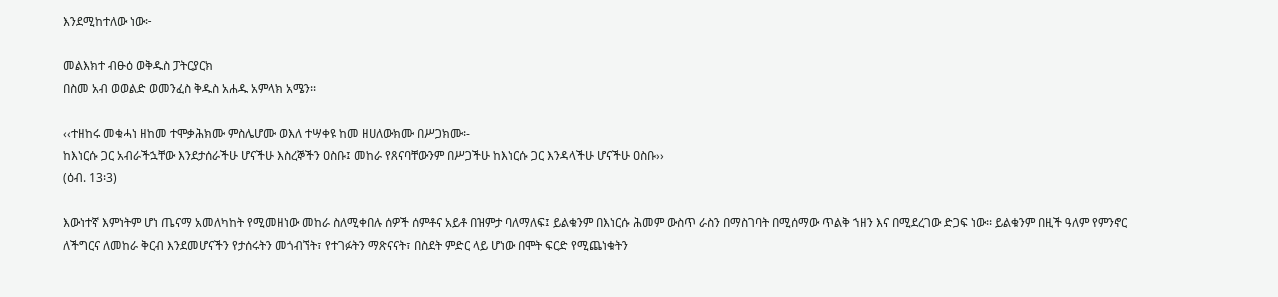እንደሚከተለው ነው፦

መልእክተ ብፁዕ ወቅዱስ ፓትርያርክ
በስመ አብ ወወልድ ወመንፈስ ቅዱስ አሐዱ አምላክ አሜን፡፡

‹‹ተዘከሩ መቁሓነ ዘከመ ተሞቃሕክሙ ምስሌሆሙ ወእለ ተሣቀዩ ከመ ዘሀለውክሙ በሥጋክሙ፡-
ከእነርሱ ጋር አብራችኋቸው እንደታሰራችሁ ሆናችሁ እስረኞችን ዐስቡ፤ መከራ የጸናባቸውንም በሥጋችሁ ከእነርሱ ጋር እንዳላችሁ ሆናችሁ ዐስቡ››
(ዕብ. 13፡3)

እውነተኛ እምነትም ሆነ ጤናማ አመለካከት የሚመዘነው መከራ ስለሚቀበሉ ሰዎች ሰምቶና አይቶ በዝምታ ባለማለፍ፤ ይልቁንም በእነርሱ ሕመም ውስጥ ራስን በማስገባት በሚሰማው ጥልቅ ኀዘን እና በሚደረገው ድጋፍ ነው፡፡ ይልቁንም በዚች ዓለም የምንኖር ለችግርና ለመከራ ቅርብ እንደመሆናችን የታሰሩትን መጎብኘት፣ የተገፉትን ማጽናናት፣ በስደት ምድር ላይ ሆነው በሞት ፍርድ የሚጨነቁትን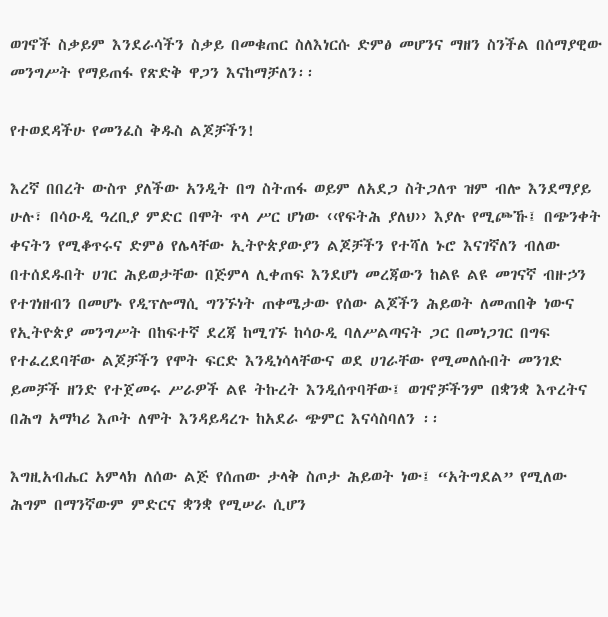ወገኖች ስቃይም እንደራሳችን ስቃይ በመቁጠር ስለእነርሱ ድምፅ መሆንና ማዘን ስንችል በሰማያዊው መንግሥት የማይጠፋ የጽድቅ ዋጋን እናከማቻለን፡፡

የተወደዳችሁ የመንፈስ ቅዱስ ልጆቻችን!

እረኛ በበረት ውስጥ ያለችው አንዲት በግ ስትጠፋ ወይም ለአደጋ ስትጋለጥ ዝም ብሎ እንደማያይ ሁሉ፣ በሳዑዲ ዓረቢያ ምድር በሞት ጥላ ሥር ሆነው ‹‹የፍትሕ ያለህ›› እያሉ የሚጮኹ፤ በጭንቀት ቀናትን የሚቆጥሩና ድምፅ የሌላቸው ኢትዮጵያውያን ልጆቻችን የተሻለ ኑሮ እናገኛለን ብለው በተሰደዱበት ሀገር ሕይወታቸው በጅምላ ሊቀጠፍ እንደሆነ መረጃውን ከልዩ ልዩ መገናኛ ብዙኃን የተገነዘብን በመሆኑ የዲፕሎማሲ ግንኙነት ጠቀሜታው የሰው ልጆችን ሕይወት ለመጠበቅ ነውና የኢትዮጵያ መንግሥት በከፍተኛ ደረጃ ከሚገኙ ከሳዑዲ ባለሥልጣናት ጋር በመነጋገር በግፍ የተፈረደባቸው ልጆቻችን የሞት ፍርድ እንዲነሳላቸውና ወደ ሀገራቸው የሚመለሱበት መንገድ ይመቻች ዘንድ የተጀመሩ ሥራዎች ልዩ ትኩረት እንዲሰጥባቸው፤ ወገኖቻችንም በቋንቋ እጥረትና በሕግ አማካሪ እጦት ለሞት እንዳይዳረጉ ከአደራ ጭምር እናሳስባለን ፡፡

እግዚአብሔር አምላክ ለሰው ልጅ የሰጠው ታላቅ ስጦታ ሕይወት ነው፤ “አትግደል” የሚለው ሕግም በማንኛውም ምድርና ቋንቋ የሚሠራ ሲሆን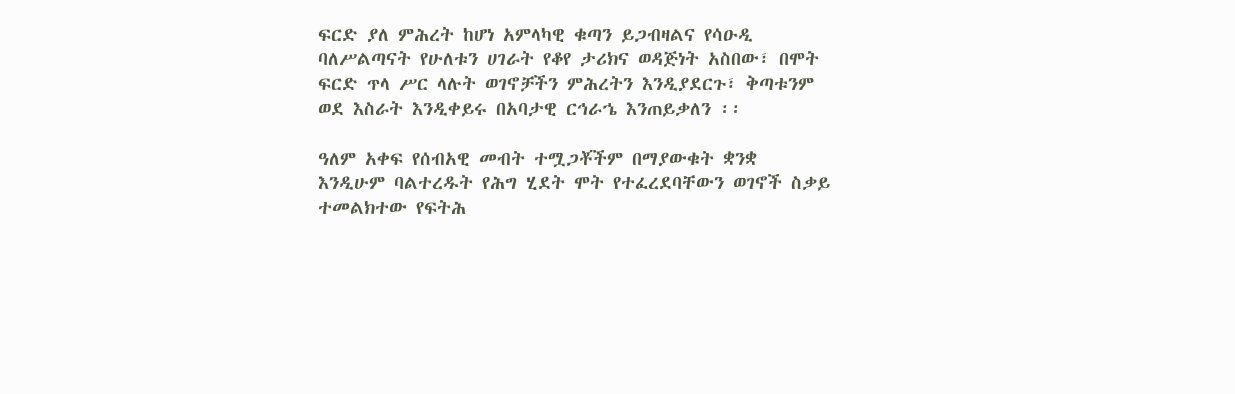ፍርድ ያለ ምሕረት ከሆነ አምላካዊ ቁጣን ይጋብዛልና የሳዑዲ ባለሥልጣናት የሁለቱን ሀገራት የቆየ ታሪክና ወዳጅነት አስበው፣ በሞት ፍርድ ጥላ ሥር ላሉት ወገኖቻችን ምሕረትን እንዲያደርጉ፣ ቅጣቱንም ወደ እስራት እንዲቀይሩ በአባታዊ ርኅራኄ እንጠይቃለን ፡፡

ዓለም አቀፍ የሰብአዊ መብት ተሟጋቾችም በማያውቁት ቋንቋ እንዲሁም ባልተረዱት የሕግ ሂደት ሞት የተፈረደባቸውን ወገኖች ስቃይ ተመልክተው የፍትሕ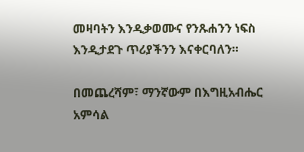መዛባትን እንዲቃወሙና የንጹሐንን ነፍስ እንዲታደጉ ጥሪያችንን እናቀርባለን።

በመጨረሻም፣ ማንኛውም በእግዚአብሔር አምሳል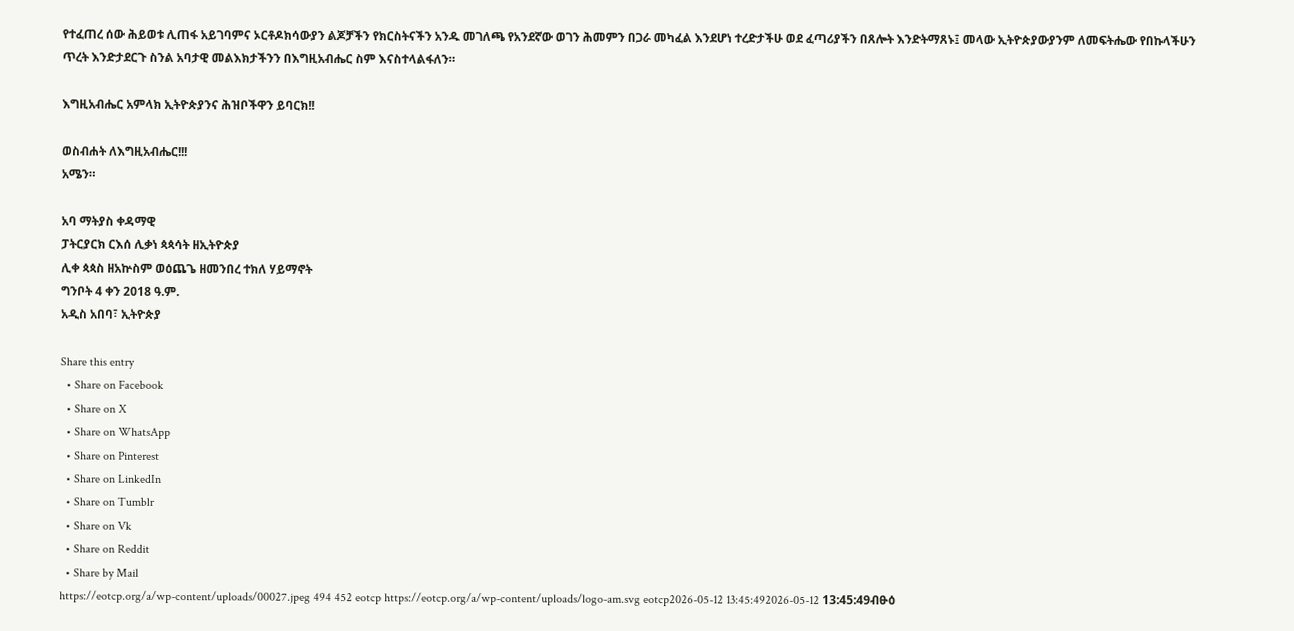የተፈጠረ ሰው ሕይወቱ ሊጠፋ አይገባምና ኦርቶዶክሳውያን ልጆቻችን የክርስትናችን አንዱ መገለጫ የአንደኛው ወገን ሕመምን በጋራ መካፈል እንደሆነ ተረድታችሁ ወደ ፈጣሪያችን በጸሎት እንድትማጸኑ፤ መላው ኢትዮጵያውያንም ለመፍትሔው የበኩላችሁን ጥረት እንድታደርጉ ስንል አባታዊ መልእክታችንን በእግዚአብሔር ስም እናስተላልፋለን።

እግዚአብሔር አምላክ ኢትዮጵያንና ሕዝቦችዋን ይባርክ!!

ወስብሐት ለእግዚአብሔር!!!
አሜን።

አባ ማትያስ ቀዳማዊ
ፓትርያርክ ርእሰ ሊቃነ ጳጳሳት ዘኢትዮጵያ
ሊቀ ጳጳስ ዘአኵስም ወዕጨጌ ዘመንበረ ተክለ ሃይማኖት
ግንቦት 4 ቀን 2018 ዓ.ም.
አዲስ አበባ፣ ኢትዮጵያ

Share this entry
  • Share on Facebook
  • Share on X
  • Share on WhatsApp
  • Share on Pinterest
  • Share on LinkedIn
  • Share on Tumblr
  • Share on Vk
  • Share on Reddit
  • Share by Mail
https://eotcp.org/a/wp-content/uploads/00027.jpeg 494 452 eotcp https://eotcp.org/a/wp-content/uploads/logo-am.svg eotcp2026-05-12 13:45:492026-05-12 13:45:49ብፁዕ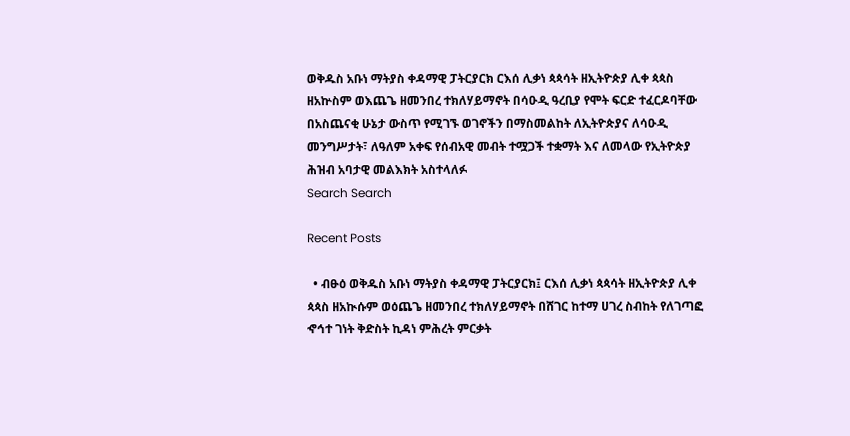ወቅዱስ አቡነ ማትያስ ቀዳማዊ ፓትርያርክ ርእሰ ሊቃነ ጳጳሳት ዘኢትዮጵያ ሊቀ ጳጳስ ዘአኵስም ወእጨጌ ዘመንበረ ተክለሃይማኖት በሳዑዲ ዓረቢያ የሞት ፍርድ ተፈርዶባቸው በአስጨናቂ ሁኔታ ውስጥ የሚገኙ ወገኖችን በማስመልከት ለኢትዮጵያና ለሳዑዲ መንግሥታት፣ ለዓለም አቀፍ የሰብአዊ መብት ተሟጋች ተቋማት እና ለመላው የኢትዮጵያ ሕዝብ አባታዊ መልእክት አስተላለፉ
Search Search

Recent Posts

  • ብፁዕ ወቅዱስ አቡነ ማትያስ ቀዳማዊ ፓትርያርክ፤ ርእሰ ሊቃነ ጳጳሳት ዘኢትዮጵያ ሊቀ ጳጳስ ዘአኲሱም ወዕጨጌ ዘመንበረ ተክለሃይማኖት በሸገር ከተማ ሀገረ ስብከት የለገጣፎ ኆኅተ ገነት ቅድስት ኪዳነ ምሕረት ምርቃት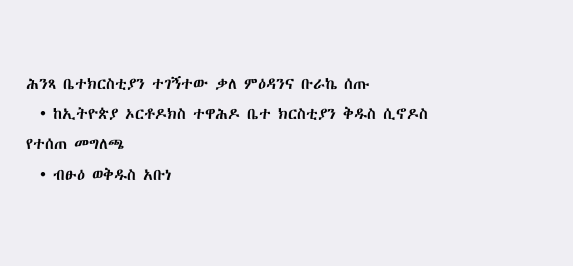ሕንጻ ቤተክርስቲያን ተገኝተው ቃለ ምዕዳንና ቡራኬ ሰጡ
  • ከኢትዮጵያ ኦርቶዶክስ ተዋሕዶ ቤተ ክርስቲያን ቅዱስ ሲኖዶስ የተሰጠ መግለጫ
  • ብፁዕ ወቅዱስ አቡነ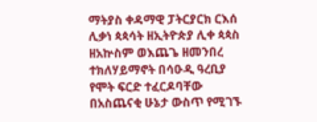ማትያስ ቀዳማዊ ፓትርያርክ ርእሰ ሊቃነ ጳጳሳት ዘኢትዮጵያ ሊቀ ጳጳስ ዘአኵስም ወእጨጌ ዘመንበረ ተክለሃይማኖት በሳዑዲ ዓረቢያ የሞት ፍርድ ተፈርዶባቸው በአስጨናቂ ሁኔታ ውስጥ የሚገኙ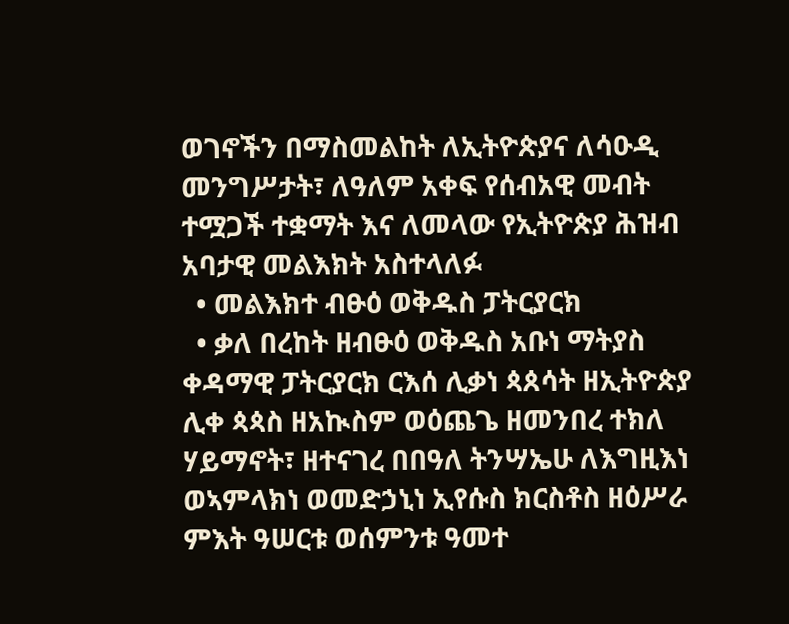ወገኖችን በማስመልከት ለኢትዮጵያና ለሳዑዲ መንግሥታት፣ ለዓለም አቀፍ የሰብአዊ መብት ተሟጋች ተቋማት እና ለመላው የኢትዮጵያ ሕዝብ አባታዊ መልእክት አስተላለፉ
  • መልእክተ ብፁዕ ወቅዱስ ፓትርያርክ
  • ቃለ በረከት ዘብፁዕ ወቅዱስ አቡነ ማትያስ ቀዳማዊ ፓትርያርክ ርእሰ ሊቃነ ጳጰሳት ዘኢትዮጵያ ሊቀ ጳጳስ ዘአኲስም ወዕጨጌ ዘመንበረ ተክለ ሃይማኖት፣ ዘተናገረ በበዓለ ትንሣኤሁ ለእግዚእነ ወኣምላክነ ወመድኃኒነ ኢየሱስ ክርስቶስ ዘዕሥራ ምእት ዓሠርቱ ወሰምንቱ ዓመተ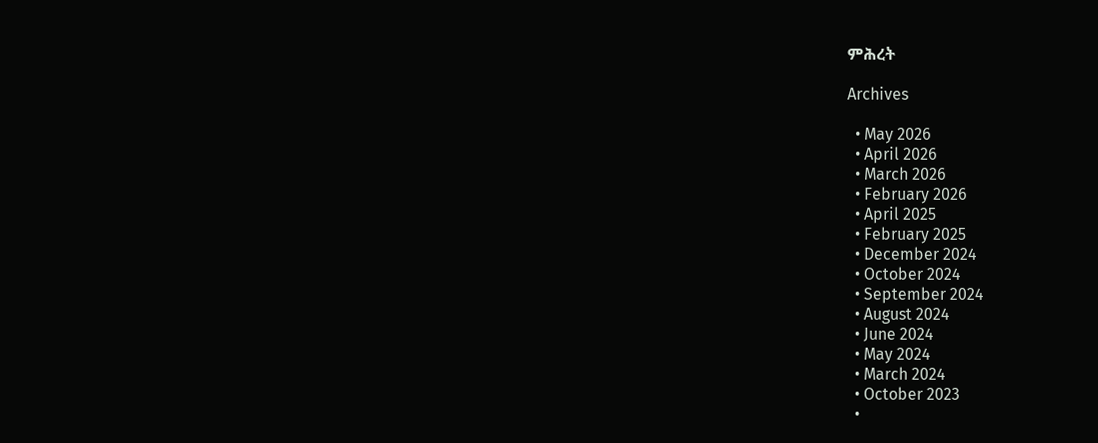ምሕረት

Archives

  • May 2026
  • April 2026
  • March 2026
  • February 2026
  • April 2025
  • February 2025
  • December 2024
  • October 2024
  • September 2024
  • August 2024
  • June 2024
  • May 2024
  • March 2024
  • October 2023
  •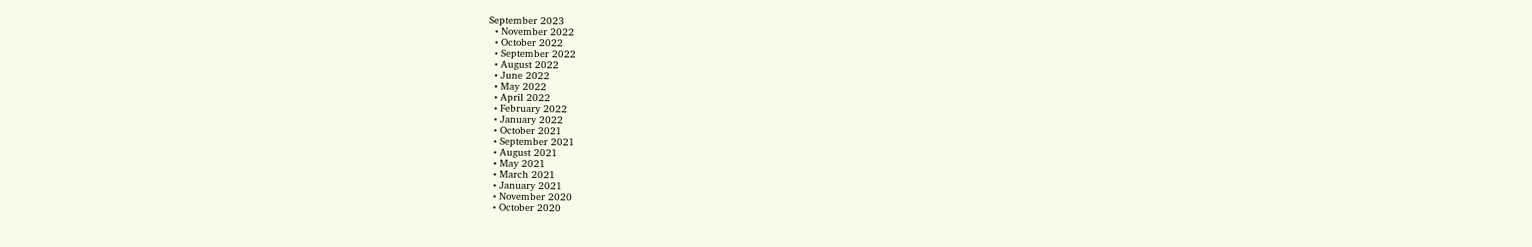September 2023
  • November 2022
  • October 2022
  • September 2022
  • August 2022
  • June 2022
  • May 2022
  • April 2022
  • February 2022
  • January 2022
  • October 2021
  • September 2021
  • August 2021
  • May 2021
  • March 2021
  • January 2021
  • November 2020
  • October 2020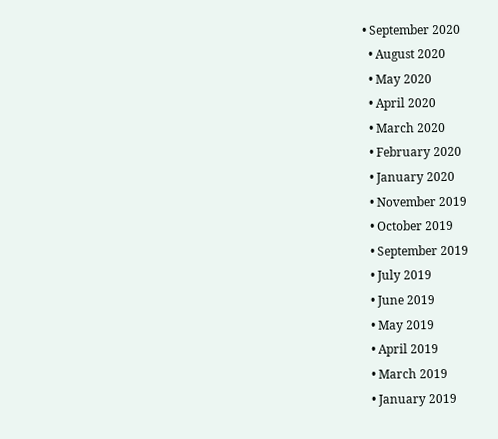• September 2020
  • August 2020
  • May 2020
  • April 2020
  • March 2020
  • February 2020
  • January 2020
  • November 2019
  • October 2019
  • September 2019
  • July 2019
  • June 2019
  • May 2019
  • April 2019
  • March 2019
  • January 2019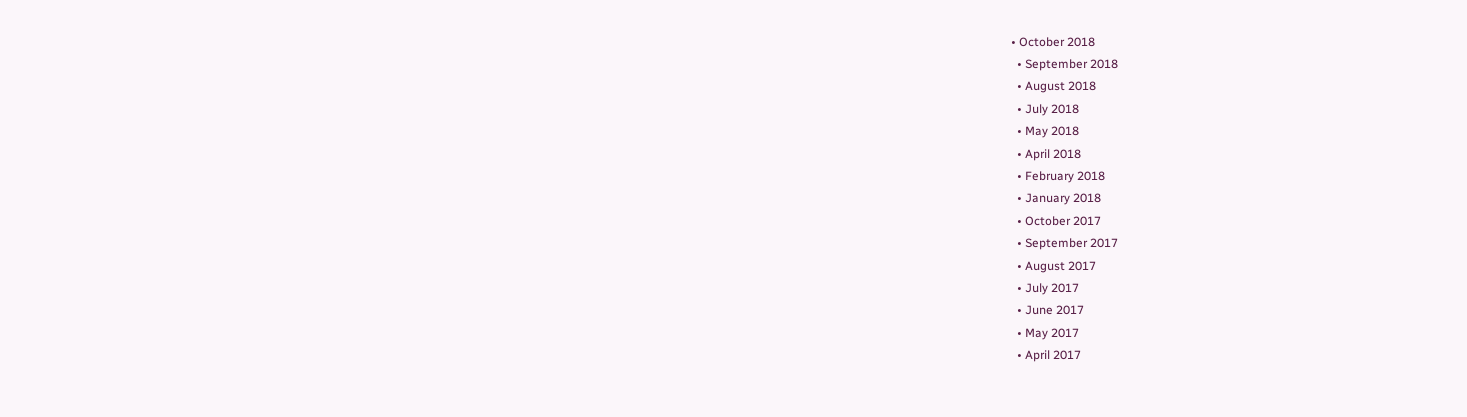• October 2018
  • September 2018
  • August 2018
  • July 2018
  • May 2018
  • April 2018
  • February 2018
  • January 2018
  • October 2017
  • September 2017
  • August 2017
  • July 2017
  • June 2017
  • May 2017
  • April 2017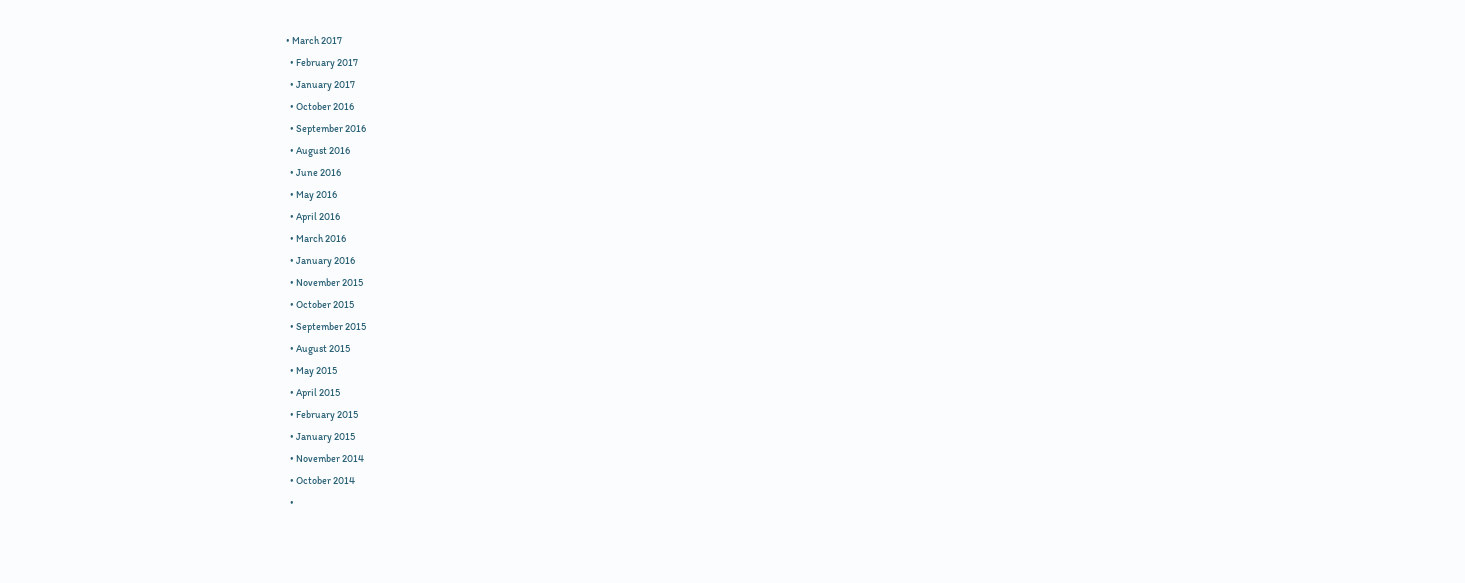• March 2017
  • February 2017
  • January 2017
  • October 2016
  • September 2016
  • August 2016
  • June 2016
  • May 2016
  • April 2016
  • March 2016
  • January 2016
  • November 2015
  • October 2015
  • September 2015
  • August 2015
  • May 2015
  • April 2015
  • February 2015
  • January 2015
  • November 2014
  • October 2014
  •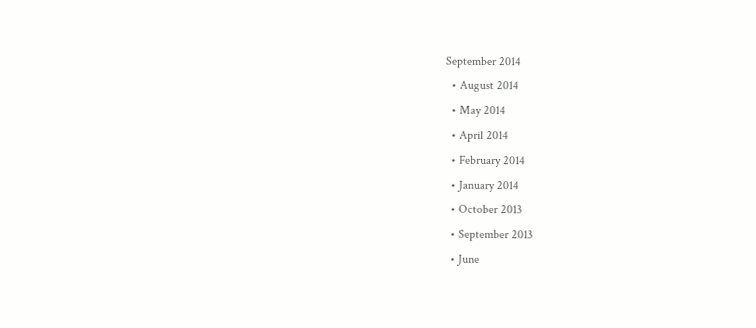September 2014
  • August 2014
  • May 2014
  • April 2014
  • February 2014
  • January 2014
  • October 2013
  • September 2013
  • June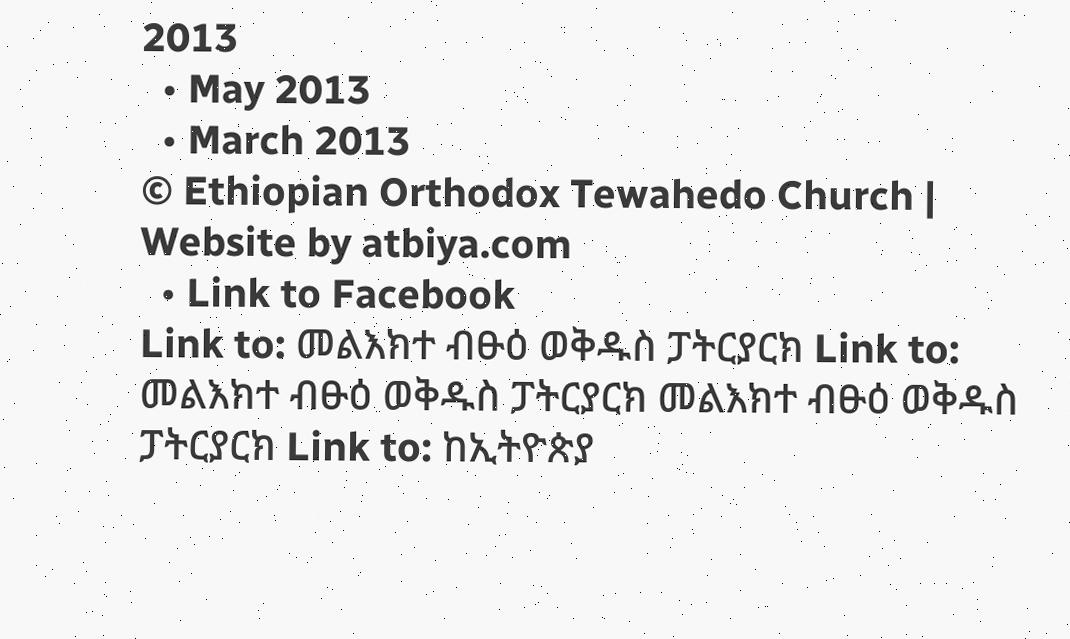2013
  • May 2013
  • March 2013
© Ethiopian Orthodox Tewahedo Church | Website by atbiya.com
  • Link to Facebook
Link to: መልእክተ ብፁዕ ወቅዱስ ፓትርያርክ Link to: መልእክተ ብፁዕ ወቅዱስ ፓትርያርክ መልእክተ ብፁዕ ወቅዱስ ፓትርያርክ Link to: ከኢትዮጵያ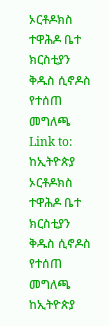ኦርቶዶክስ ተዋሕዶ ቤተ ክርስቲያን ቅዱስ ሲኖዶስ የተሰጠ መግለጫ Link to: ከኢትዮጵያ ኦርቶዶክስ ተዋሕዶ ቤተ ክርስቲያን ቅዱስ ሲኖዶስ የተሰጠ መግለጫ ከኢትዮጵያ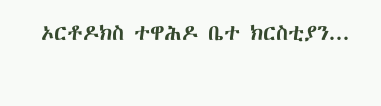ኦርቶዶክስ ተዋሕዶ ቤተ ክርስቲያን...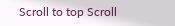Scroll to top Scroll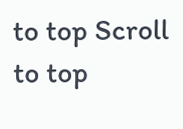to top Scroll to top